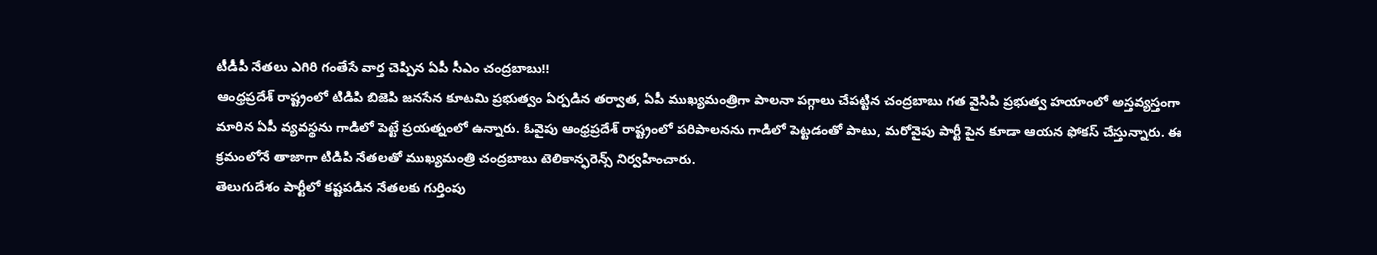టీడీపీ నేతలు ఎగిరి గంతేసే వార్త చెప్పిన ఏపీ సీఎం చంద్రబాబు!!
ఆంధ్రప్రదేశ్ రాష్ట్రంలో టిడిపి బిజెపి జనసేన కూటమి ప్రభుత్వం ఏర్పడిన తర్వాత, ఏపీ ముఖ్యమంత్రిగా పాలనా పగ్గాలు చేపట్టిన చంద్రబాబు గత వైసిపి ప్రభుత్వ హయాంలో అస్తవ్యస్తంగా మారిన ఏపీ వ్యవస్థను గాడిలో పెట్టే ప్రయత్నంలో ఉన్నారు. ఓవైపు ఆంధ్రప్రదేశ్ రాష్ట్రంలో పరిపాలనను గాడిలో పెట్టడంతో పాటు, మరోవైపు పార్టీ పైన కూడా ఆయన ఫోకస్ చేస్తున్నారు. ఈ క్రమంలోనే తాజాగా టిడిపి నేతలతో ముఖ్యమంత్రి చంద్రబాబు టెలికాన్ఫరెన్స్ నిర్వహించారు.
తెలుగుదేశం పార్టీలో కష్టపడిన నేతలకు గుర్తింపు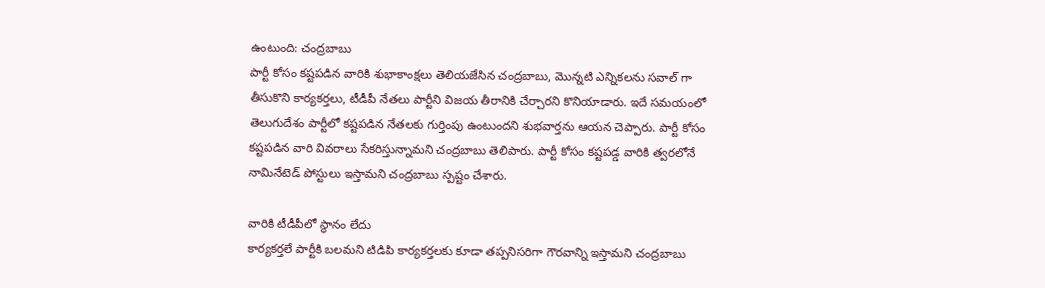ఉంటుంది: చంద్రబాబు
పార్టీ కోసం కష్టపడిన వారికి శుభాకాంక్షలు తెలియజేసిన చంద్రబాబు, మొన్నటి ఎన్నికలను సవాల్ గా తీసుకొని కార్యకర్తలు, టీడీపీ నేతలు పార్టీని విజయ తీరానికి చేర్చారని కొనియాడారు. ఇదే సమయంలో తెలుగుదేశం పార్టీలో కష్టపడిన నేతలకు గుర్తింపు ఉంటుందని శుభవార్తను ఆయన చెప్పారు. పార్టీ కోసం కష్టపడిన వారి వివరాలు సేకరిస్తున్నామని చంద్రబాబు తెలిపారు. పార్టీ కోసం కష్టపడ్డ వారికి త్వరలోనే నామినేటెడ్ పోస్టులు ఇస్తామని చంద్రబాబు స్పష్టం చేశారు.

వారికి టీడీపీలో స్థానం లేదు
కార్యకర్తలే పార్టీకి బలమని టిడిపి కార్యకర్తలకు కూడా తప్పనిసరిగా గౌరవాన్ని ఇస్తామని చంద్రబాబు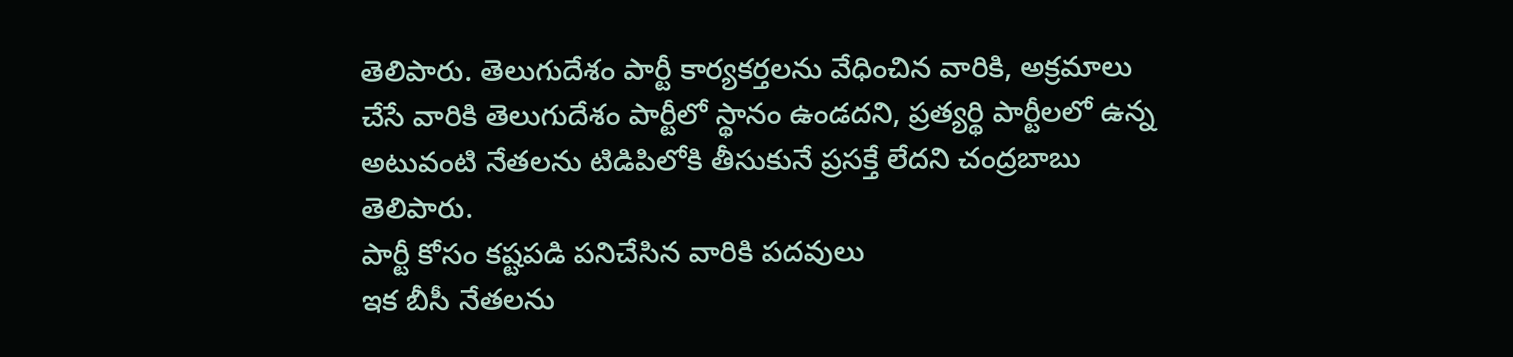తెలిపారు. తెలుగుదేశం పార్టీ కార్యకర్తలను వేధించిన వారికి, అక్రమాలు చేసే వారికి తెలుగుదేశం పార్టీలో స్థానం ఉండదని, ప్రత్యర్థి పార్టీలలో ఉన్న అటువంటి నేతలను టిడిపిలోకి తీసుకునే ప్రసక్తే లేదని చంద్రబాబు తెలిపారు.
పార్టీ కోసం కష్టపడి పనిచేసిన వారికి పదవులు
ఇక బీసీ నేతలను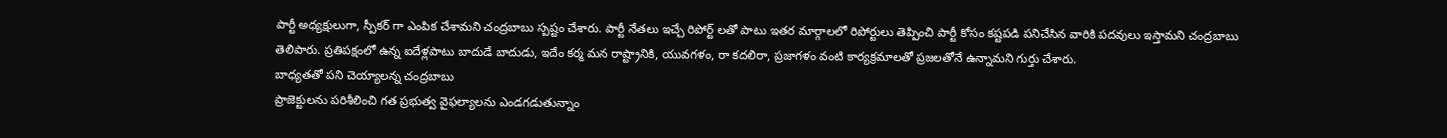పార్టీ అధ్యక్షులుగా, స్పీకర్ గా ఎంపిక చేశామని చంద్రబాబు స్పష్టం చేశారు. పార్టీ నేతలు ఇచ్చే రిపోర్ట్ లతో పాటు ఇతర మార్గాలలో రిపోర్టులు తెప్పించి పార్టీ కోసం కష్టపడి పనిచేసిన వారికి పదవులు ఇస్తామని చంద్రబాబు తెలిపారు. ప్రతిపక్షంలో ఉన్న ఐదేళ్లపాటు బాదుడే బాదుడు, ఇదేం కర్మ మన రాష్ట్రానికి, యువగళం, రా కదలిరా, ప్రజాగళం వంటి కార్యక్రమాలతో ప్రజలతోనే ఉన్నామని గుర్తు చేశారు.
బాధ్యతతో పని చెయ్యాలన్న చంద్రబాబు
ప్రాజెక్టులను పరిశీలించి గత ప్రభుత్వ వైఫల్యాలను ఎండగడుతున్నాం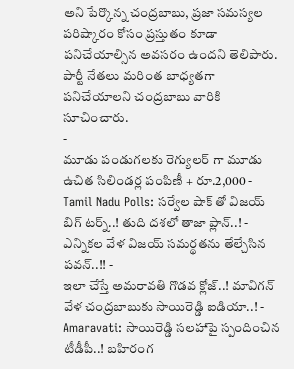అని పేర్కొన్న చంద్రబాబు, ప్రజా సమస్యల పరిష్కారం కోసం ప్రస్తుతం కూడా పనిచేయాల్సిన అవసరం ఉందని తెలిపారు. పార్టీ నేతలు మరింత బాధ్యతగా పనిచేయాలని చంద్రబాబు వారికి సూచించారు.
-
మూడు పండుగలకు రెగ్యులర్ గా మూడు ఉచిత సిలిండర్ల పంపిణీ + రూ.2,000 -
Tamil Nadu Polls: సర్వేల షాక్ తో విజయ్ బిగ్ టర్న్..! తుది దశలో తాజా ప్లాన్..! -
ఎన్నికల వేళ విజయ్ సమర్థతను తేల్చేసిన పవన్..!! -
ఇలా చేస్తే అమరావతి గొడవ క్లోజ్..! మావిగన్ వేళ చంద్రబాబుకు సాయిరెడ్డి ఐడియా..! -
Amaravati: సాయిరెడ్డి సలహాపై స్పందించిన టీడీపీ..! బహిరంగ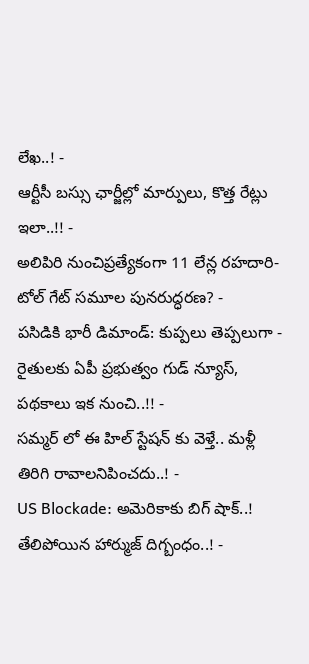లేఖ..! -
ఆర్టీసీ బస్సు ఛార్జీల్లో మార్పులు, కొత్త రేట్లు ఇలా..!! -
అలిపిరి నుంచిప్రత్యేకంగా 11 లేన్ల రహదారి- టోల్ గేట్ సమూల పునరుద్ధరణ? -
పసిడికి భారీ డిమాండ్: కుప్పలు తెప్పలుగా -
రైతులకు ఏపీ ప్రభుత్వం గుడ్ న్యూస్, పథకాలు ఇక నుంచి..!! -
సమ్మర్ లో ఈ హిల్ స్టేషన్ కు వెళ్తే.. మళ్లీ తిరిగి రావాలనిపించదు..! -
US Blockade: అమెరికాకు బిగ్ షాక్..! తేలిపోయిన హార్ముజ్ దిగ్బంధం..! -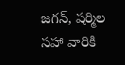జగన్, షర్మిల సహా వారికి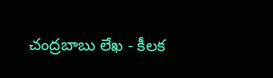చంద్రబాబు లేఖ - కీలక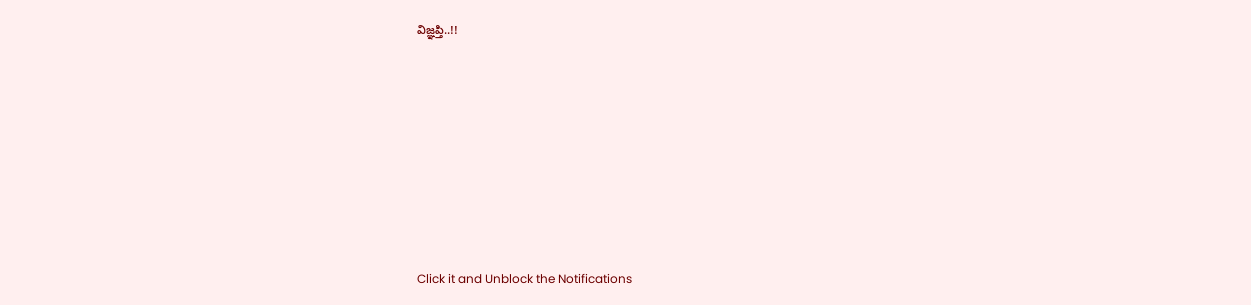విజ్ఞప్తి..!!












Click it and Unblock the Notifications